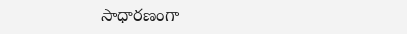సాధారణంగా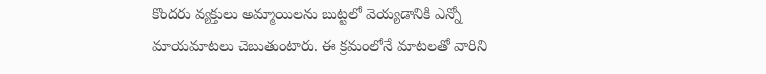కొందరు వ్యక్తులు అమ్మాయిలను బుట్టలో వెయ్యడానికి ఎన్నో మాయమాటలు చెబుతుంటారు. ఈ క్రమంలోనే మాటలతో వారిని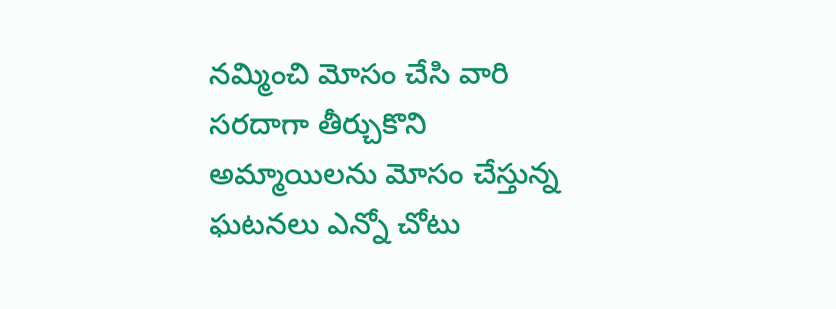నమ్మించి మోసం చేసి వారి సరదాగా తీర్చుకొని అమ్మాయిలను మోసం చేస్తున్న ఘటనలు ఎన్నో చోటు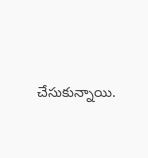చేసుకున్నాయి.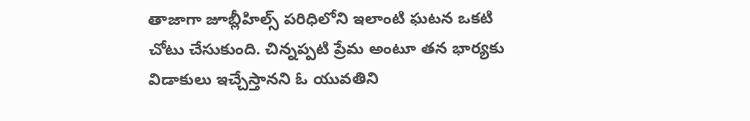తాజాగా జూబ్లీహిల్స్ పరిధిలోని ఇలాంటి ఘటన ఒకటి చోటు చేసుకుంది. చిన్నప్పటి ప్రేమ అంటూ తన భార్యకు విడాకులు ఇచ్చేస్తానని ఓ యువతిని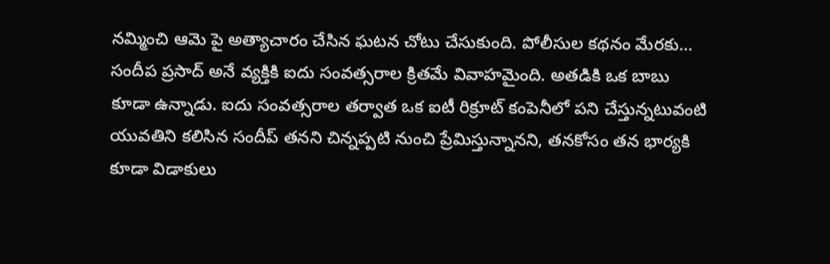నమ్మించి ఆమె పై అత్యాచారం చేసిన ఘటన చోటు చేసుకుంది. పోలీసుల కథనం మేరకు…
సందీప ప్రసాద్ అనే వ్యక్తికి ఐదు సంవత్సరాల క్రితమే వివాహమైంది. అతడికి ఒక బాబు కూడా ఉన్నాడు. ఐదు సంవత్సరాల తర్వాత ఒక ఐటీ రిక్రూట్ కంపెనీలో పని చేస్తున్నటువంటి యువతిని కలిసిన సందీప్ తనని చిన్నప్పటి నుంచి ప్రేమిస్తున్నానని, తనకోసం తన భార్యకి కూడా విడాకులు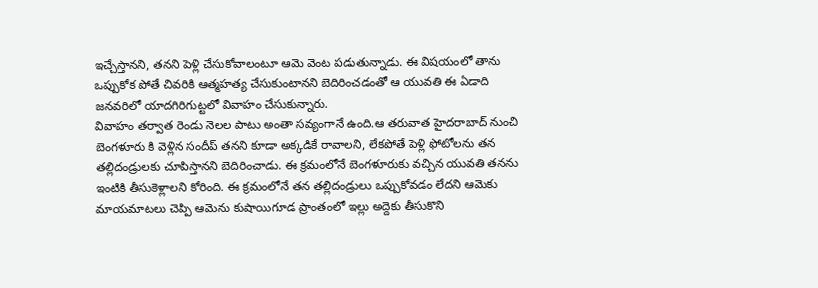ఇచ్చేస్తానని, తనని పెళ్లి చేసుకోవాలంటూ ఆమె వెంట పడుతున్నాడు. ఈ విషయంలో తాను ఒప్పుకోక పోతే చివరికి ఆత్మహత్య చేసుకుంటానని బెదిరించడంతో ఆ యువతి ఈ ఏడాది జనవరిలో యాదగిరిగుట్టలో వివాహం చేసుకున్నారు.
వివాహం తర్వాత రెండు నెలల పాటు అంతా సవ్యంగానే ఉంది.ఆ తరువాత హైదరాబాద్ నుంచి బెంగళూరు కి వెళ్లిన సందీప్ తనని కూడా అక్కడికే రావాలని, లేకపోతే పెళ్లి ఫోటోలను తన తల్లిదండ్రులకు చూపిస్తానని బెదిరించాడు. ఈ క్రమంలోనే బెంగళూరుకు వచ్చిన యువతి తనను ఇంటికి తీసుకెళ్లాలని కోరింది. ఈ క్రమంలోనే తన తల్లిదండ్రులు ఒప్పుకోవడం లేదని ఆమెకు మాయమాటలు చెప్పి ఆమెను కుషాయిగూడ ప్రాంతంలో ఇల్లు అద్దెకు తీసుకొని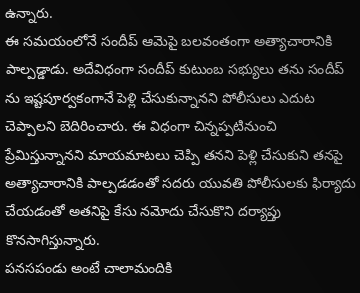ఉన్నారు.
ఈ సమయంలోనే సందీప్ ఆమెపై బలవంతంగా అత్యాచారానికి పాల్పడ్డాడు. అదేవిధంగా సందీప్ కుటుంబ సభ్యులు తను సందీప్ ను ఇష్టపూర్వకంగానే పెళ్లి చేసుకున్నానని పోలీసులు ఎదుట చెప్పాలని బెదిరించారు. ఈ విధంగా చిన్నప్పటినుంచి ప్రేమిస్తున్నానని మాయమాటలు చెప్పి తనని పెళ్లి చేసుకుని తనపై అత్యాచారానికి పాల్పడడంతో సదరు యువతి పోలీసులకు ఫిర్యాదు చేయడంతో అతనిపై కేసు నమోదు చేసుకొని దర్యాప్తు కొనసాగిస్తున్నారు.
పనసపండు అంటే చాలామందికి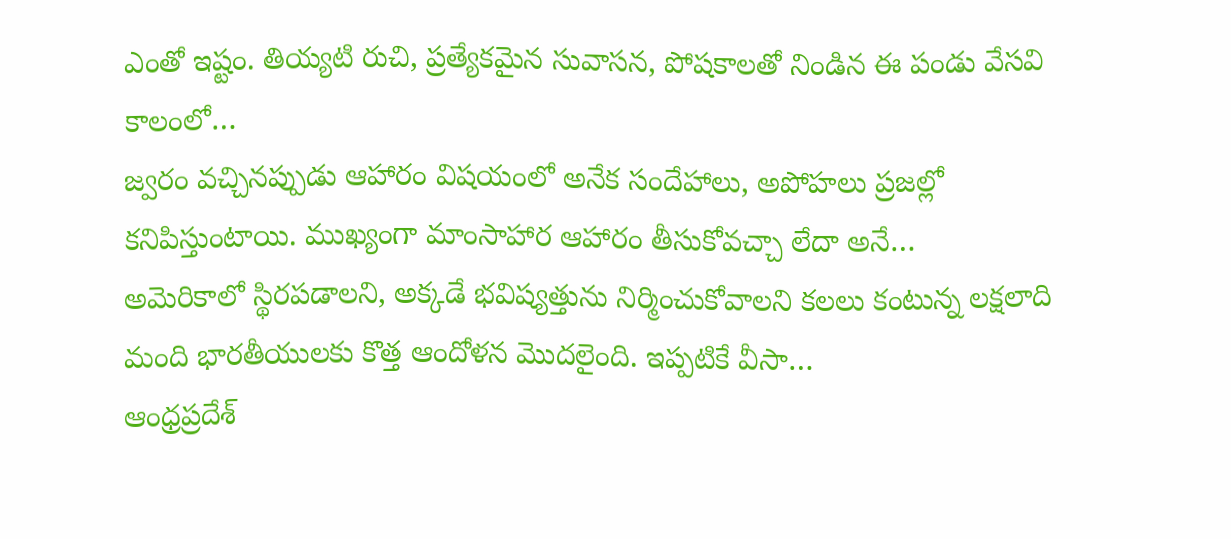ఎంతో ఇష్టం. తియ్యటి రుచి, ప్రత్యేకమైన సువాసన, పోషకాలతో నిండిన ఈ పండు వేసవి కాలంలో…
జ్వరం వచ్చినప్పుడు ఆహారం విషయంలో అనేక సందేహాలు, అపోహలు ప్రజల్లో కనిపిస్తుంటాయి. ముఖ్యంగా మాంసాహార ఆహారం తీసుకోవచ్చా లేదా అనే…
అమెరికాలో స్థిరపడాలని, అక్కడే భవిష్యత్తును నిర్మించుకోవాలని కలలు కంటున్న లక్షలాది మంది భారతీయులకు కొత్త ఆందోళన మొదలైంది. ఇప్పటికే వీసా…
ఆంధ్రప్రదేశ్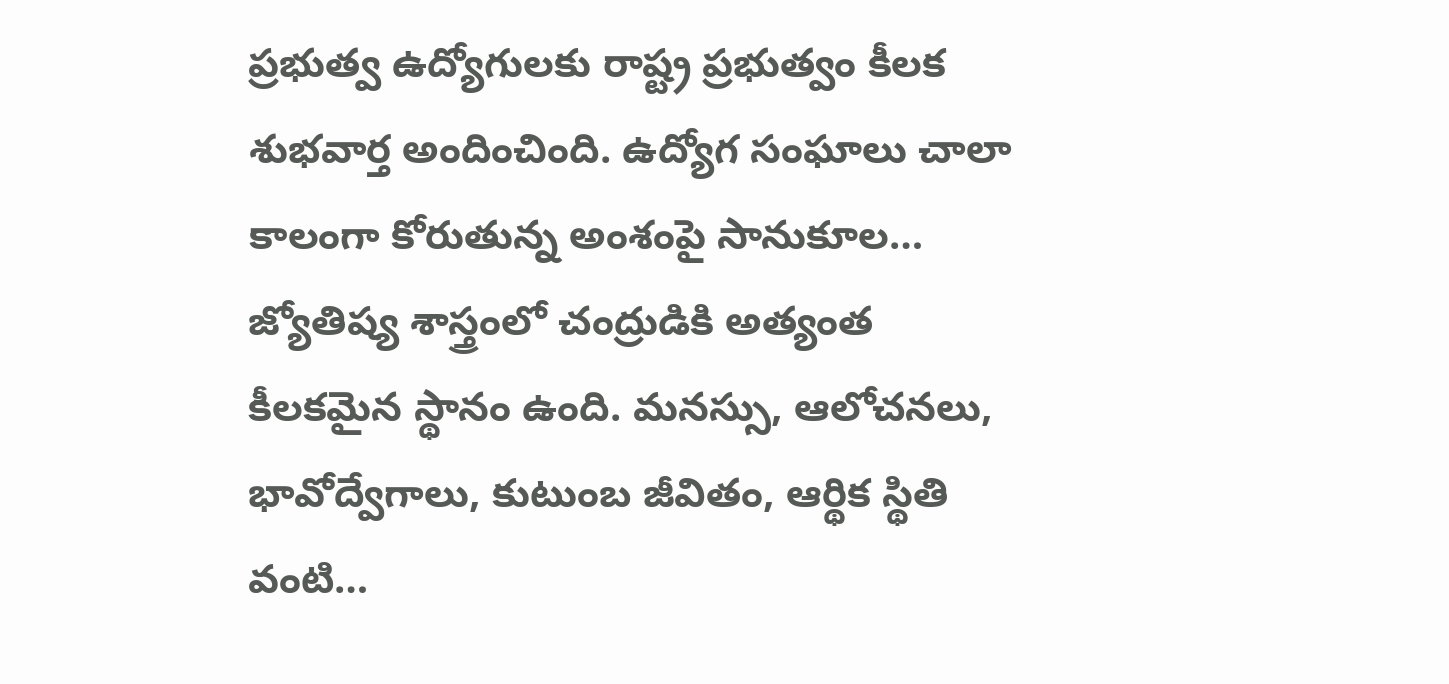ప్రభుత్వ ఉద్యోగులకు రాష్ట్ర ప్రభుత్వం కీలక శుభవార్త అందించింది. ఉద్యోగ సంఘాలు చాలా కాలంగా కోరుతున్న అంశంపై సానుకూల…
జ్యోతిష్య శాస్త్రంలో చంద్రుడికి అత్యంత కీలకమైన స్థానం ఉంది. మనస్సు, ఆలోచనలు, భావోద్వేగాలు, కుటుంబ జీవితం, ఆర్థిక స్థితి వంటి…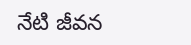నేటి జీవన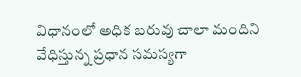విధానంలో అధిక బరువు చాలా మందిని వేధిస్తున్న ప్రధాన సమస్యగా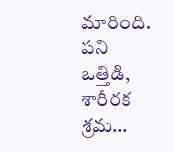మారింది. పని ఒత్తిడి, శారీరక శ్రమ…